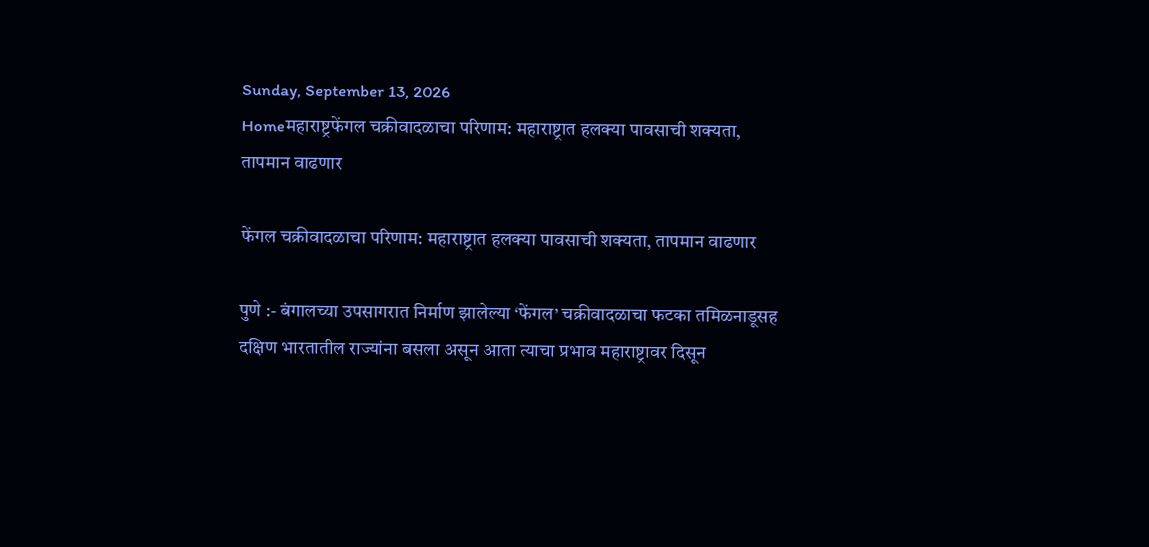Sunday, September 13, 2026
Homeमहाराष्ट्रफेंगल चक्रीवादळाचा परिणाम: महाराष्ट्रात हलक्या पावसाची शक्यता, तापमान वाढणार

फेंगल चक्रीवादळाचा परिणाम: महाराष्ट्रात हलक्या पावसाची शक्यता, तापमान वाढणार

पुणे :- बंगालच्या उपसागरात निर्माण झालेल्या ‘फेंगल’ चक्रीवादळाचा फटका तमिळनाडूसह दक्षिण भारतातील राज्यांना बसला असून आता त्याचा प्रभाव महाराष्ट्रावर दिसून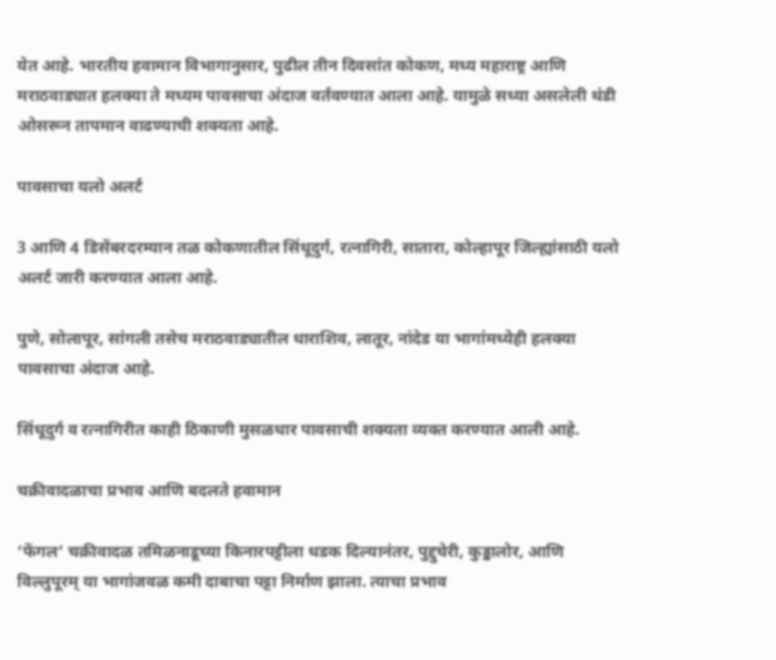येत आहे. भारतीय हवामान विभागानुसार, पुढील तीन दिवसांत कोकण, मध्य महाराष्ट्र आणि मराठवाड्यात हलक्या ते मध्यम पावसाचा अंदाज वर्तवण्यात आला आहे. यामुळे सध्या असलेली थंडी ओसरून तापमान वाढण्याची शक्यता आहे.

पावसाचा यलो अलर्ट

3 आणि 4 डिसेंबरदरम्यान तळ कोकणातील सिंधूदुर्ग, रत्नागिरी, सातारा, कोल्हापूर जिल्ह्यांसाठी यलो अलर्ट जारी करण्यात आला आहे.

पुणे, सोलापूर, सांगली तसेच मराठवाड्यातील धाराशिव, लातूर, नांदेड या भागांमध्येही हलक्या पावसाचा अंदाज आहे.

सिंधूदुर्ग व रत्नागिरीत काही ठिकाणी मुसळधार पावसाची शक्यता व्यक्त करण्यात आली आहे.

चक्रीवादळाचा प्रभाव आणि बदलते हवामान

‘फेंगल’ चक्रीवादळ तमिळनाडूच्या किनारपट्टीला धडक दिल्यानंतर, पुद्दुचेरी, कुड्डालोर, आणि विल्लुपूरम् या भागांजवळ कमी दाबाचा पट्टा निर्माण झाला. त्याचा प्रभाव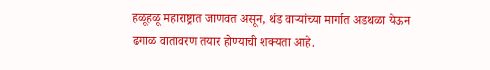हळूहळू महाराष्ट्रात जाणवत असून, थंड वाऱ्यांच्या मार्गात अडथळा येऊन ढगाळ वातावरण तयार होण्याची शक्यता आहे.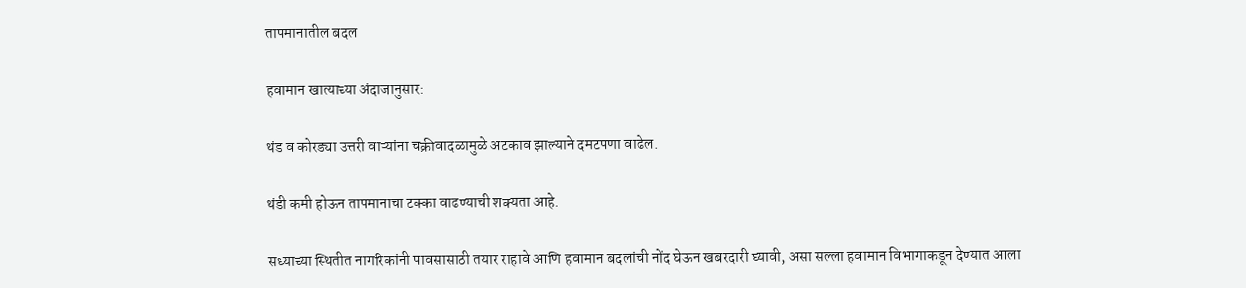तापमानातील बदल

हवामान खात्याच्या अंदाजानुसार:

थंड व कोरड्या उत्तरी वाऱ्यांना चक्रीवादळामुळे अटकाव झाल्याने दमटपणा वाढेल.

थंडी कमी होऊन तापमानाचा टक्का वाढण्याची शक्यता आहे.

सध्याच्या स्थितीत नागरिकांनी पावसासाठी तयार राहावे आणि हवामान बदलांची नोंद घेऊन खबरदारी घ्यावी, असा सल्ला हवामान विभागाकडून देण्यात आला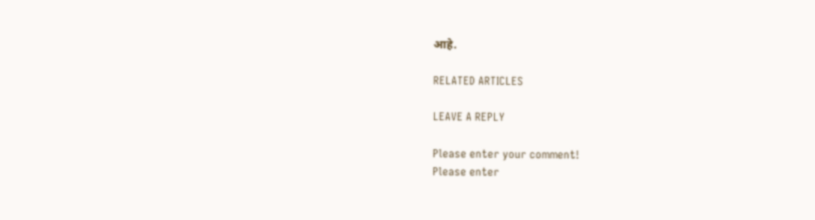आहे.

RELATED ARTICLES

LEAVE A REPLY

Please enter your comment!
Please enter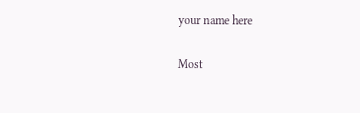your name here

Most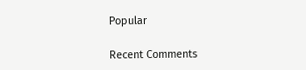Popular

Recent Comments